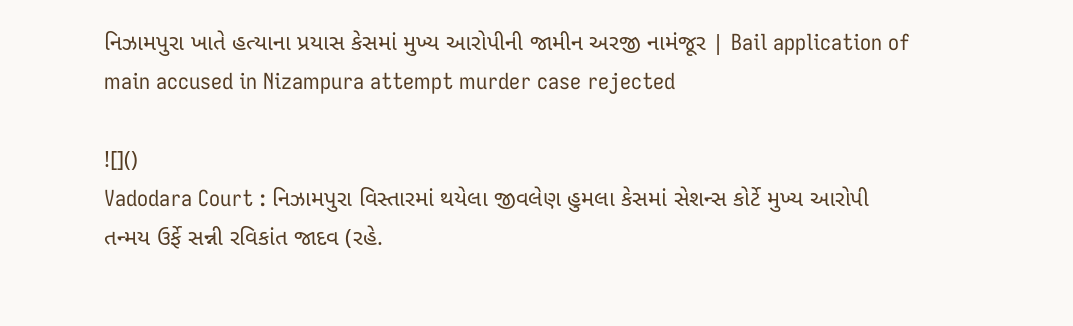નિઝામપુરા ખાતે હત્યાના પ્રયાસ કેસમાં મુખ્ય આરોપીની જામીન અરજી નામંજૂર | Bail application of main accused in Nizampura attempt murder case rejected

![]()
Vadodara Court : નિઝામપુરા વિસ્તારમાં થયેલા જીવલેણ હુમલા કેસમાં સેશન્સ કોર્ટે મુખ્ય આરોપી તન્મય ઉર્ફે સન્ની રવિકાંત જાદવ (રહે.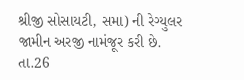શ્રીજી સોસાયટી, સમા) ની રેગ્યુલર જામીન અરજી નામંજૂર કરી છે.
તા.26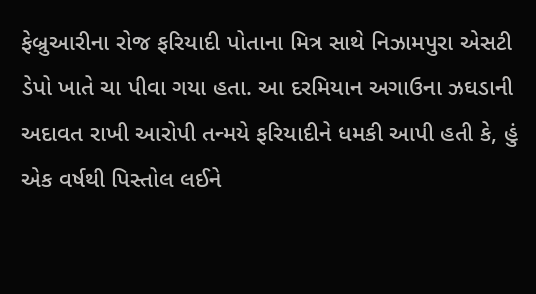ફેબ્રુઆરીના રોજ ફરિયાદી પોતાના મિત્ર સાથે નિઝામપુરા એસટી ડેપો ખાતે ચા પીવા ગયા હતા. આ દરમિયાન અગાઉના ઝઘડાની અદાવત રાખી આરોપી તન્મયે ફરિયાદીને ધમકી આપી હતી કે, હું એક વર્ષથી પિસ્તોલ લઈને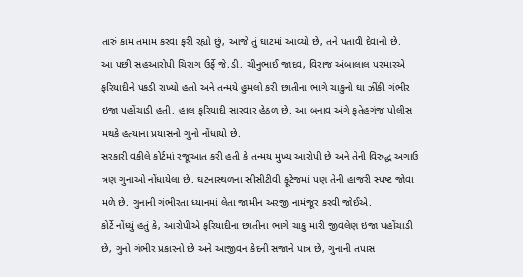તારું કામ તમામ કરવા ફરી રહ્યો છું, આજે તું ઘાટમાં આવ્યો છે, તને પતાવી દેવાનો છે.
આ પછી સહઆરોપી ચિરાગ ઉર્ફે જે.ડી. ચીનુભાઈ જાદવ, વિરાજ અંબાલાલ પરમારએ ફરિયાદીને પકડી રાખ્યો હતો અને તન્મયે હુમલો કરી છાતીના ભાગે ચાકુનો ઘા ઝીંકી ગંભીર ઇજા પહોંચાડી હતી. હાલ ફરિયાદી સારવાર હેઠળ છે. આ બનાવ અંગે ફતેહગંજ પોલીસ મથકે હત્યાના પ્રયાસનો ગુનો નોંધાયો છે.
સરકારી વકીલે કોર્ટમાં રજૂઆત કરી હતી કે તન્મય મુખ્ય આરોપી છે અને તેની વિરુદ્ધ અગાઉ ત્રણ ગુનાઓ નોંધાયેલા છે. ઘટનાસ્થળના સીસીટીવી ફૂટેજમાં પણ તેની હાજરી સ્પષ્ટ જોવા મળે છે. ગુનાની ગંભીરતા ધ્યાનમાં લેતા જામીન અરજી નામંજૂર કરવી જોઈએ.
કોર્ટે નોંધ્યું હતું કે, આરોપીએ ફરિયાદીના છાતીના ભાગે ચાકુ મારી જીવલેણ ઇજા પહોંચાડી છે, ગુનો ગંભીર પ્રકારનો છે અને આજીવન કેદની સજાને પાત્ર છે, ગુનાની તપાસ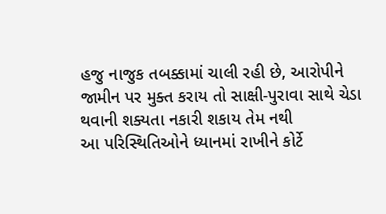હજુ નાજુક તબક્કામાં ચાલી રહી છે, આરોપીને જામીન પર મુક્ત કરાય તો સાક્ષી-પુરાવા સાથે ચેડા થવાની શક્યતા નકારી શકાય તેમ નથી
આ પરિસ્થિતિઓને ધ્યાનમાં રાખીને કોર્ટે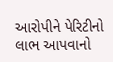આરોપીને પેરિટીનો લાભ આપવાનો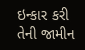ઇન્કાર કરી તેની જામીન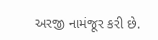અરજી નામંજૂર કરી છે.